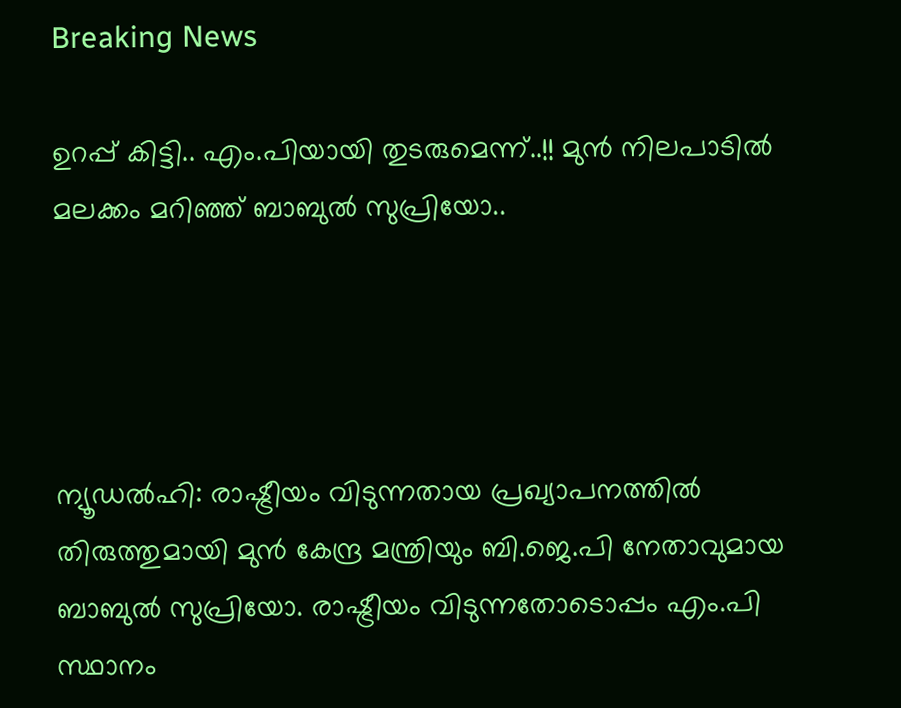Breaking News

ഉറപ്പ് കിട്ടി.. എം.പിയായി തുടരുമെന്ന്..!! മുന്‍ നിലപാടില്‍ മലക്കം മറിഞ്ഞ് ബാബുല്‍ സുപ്രിയോ..




ന്യൂഡല്‍ഹി: രാഷ്ട്രീയം വിടുന്നതായ പ്രഖ്യാപനത്തില്‍ തിരുത്തുമായി മുന്‍ കേന്ദ്ര മന്ത്രിയും ബി.ജെ.പി നേതാവുമായ ബാബുല്‍ സുപ്രിയോ. രാഷ്ട്രീയം വിടുന്നതോടൊപ്പം എം.പി സ്ഥാനം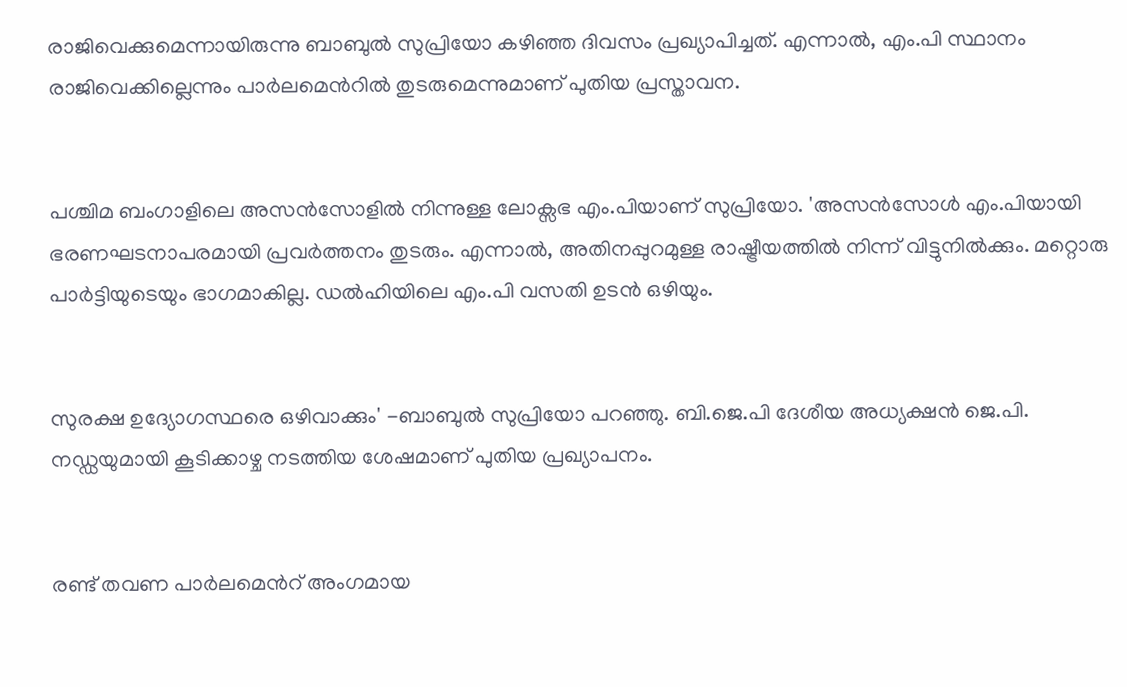രാജിവെക്കുമെന്നായിരുന്നു ബാബുല്‍ സുപ്രിയോ കഴിഞ്ഞ ദിവസം പ്രഖ്യാപിച്ചത്. എന്നാല്‍, എം.പി സ്ഥാനം രാജിവെക്കില്ലെന്നും പാര്‍ലമെന്‍റില്‍ തുടരുമെന്നുമാണ് പുതിയ പ്രസ്താവന.


പശ്ചിമ ബംഗാളിലെ അസന്‍സോളില്‍ നിന്നുള്ള ലോക്സഭ എം.പിയാണ് സുപ്രിയോ. 'അസന്‍സോള്‍ എം.പിയായി ഭരണഘടനാപരമായി പ്രവര്‍ത്തനം തുടരും. എന്നാല്‍, അതിനപ്പുറമുള്ള രാഷ്ട്രീയത്തില്‍ നിന്ന് വിട്ടുനില്‍ക്കും. മറ്റൊരു പാര്‍ട്ടിയുടെയും ഭാഗമാകില്ല. ഡല്‍ഹിയിലെ എം.പി വസതി ഉടന്‍ ഒഴിയും.


സുരക്ഷ ഉദ്യോഗസ്ഥരെ ഒഴിവാക്കും' -ബാബുല്‍ സുപ്രിയോ പറഞ്ഞു. ബി.ജെ.പി ദേശീയ അധ്യക്ഷന്‍ ജെ.പി. നഡ്ഡയുമായി കൂടിക്കാഴ്ച നടത്തിയ ശേഷമാണ് പുതിയ പ്രഖ്യാപനം.


രണ്ട് തവണ പാര്‍ലമെന്‍റ് അംഗമായ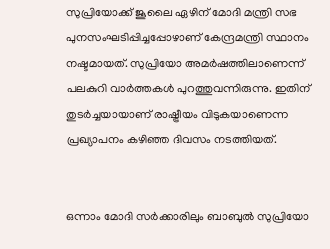സുപ്രിയോക്ക് ജൂലൈ ഏഴിന് മോദി മന്ത്രി സഭ പുനസംഘടിപ്പിച്ചപ്പോഴാണ് കേന്ദ്രമന്ത്രി സ്ഥാനം നഷ്ടമായത്. സുപ്രിയോ അമര്‍ഷത്തിലാണെന്ന് പലകുറി വാര്‍ത്തകള്‍ പുറത്തുവന്നിരുന്നു. ഇതിന് തുടര്‍ച്ച‍യായാണ് രാഷ്ട്രീയം വിടുകയാണെന്ന പ്രഖ്യാപനം കഴിഞ്ഞ ദിവസം നടത്തിയത്.


ഒന്നാം മോദി സര്‍ക്കാരിലും ബാബുല്‍ സുപ്രിയോ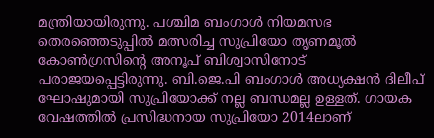മന്ത്രിയായിരുന്നു. പശ്ചിമ ബംഗാള്‍ നിയമസഭ തെരഞ്ഞെടുപ്പില്‍ മത്സരിച്ച സുപ്രിയോ തൃണമൂല്‍ കോണ്‍ഗ്രസിന്‍റെ അനൂപ് ബിശ്വാസിനോട് പരാജയപ്പെട്ടിരുന്നു. ബി.ജെ.പി ബംഗാള്‍ അധ്യക്ഷന്‍ ദിലീപ് ഘോഷുമായി സുപ്രിയോക്ക് നല്ല ബന്ധമല്ല ഉള്ളത്. ഗായക വേഷത്തില്‍ പ്രസിദ്ധനായ സുപ്രിയോ 2014ലാണ്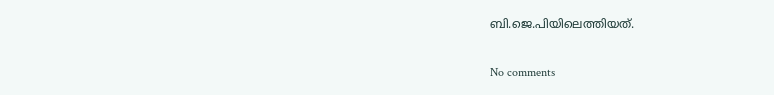ബി.ജെ.പിയിലെത്തിയത്.

No comments